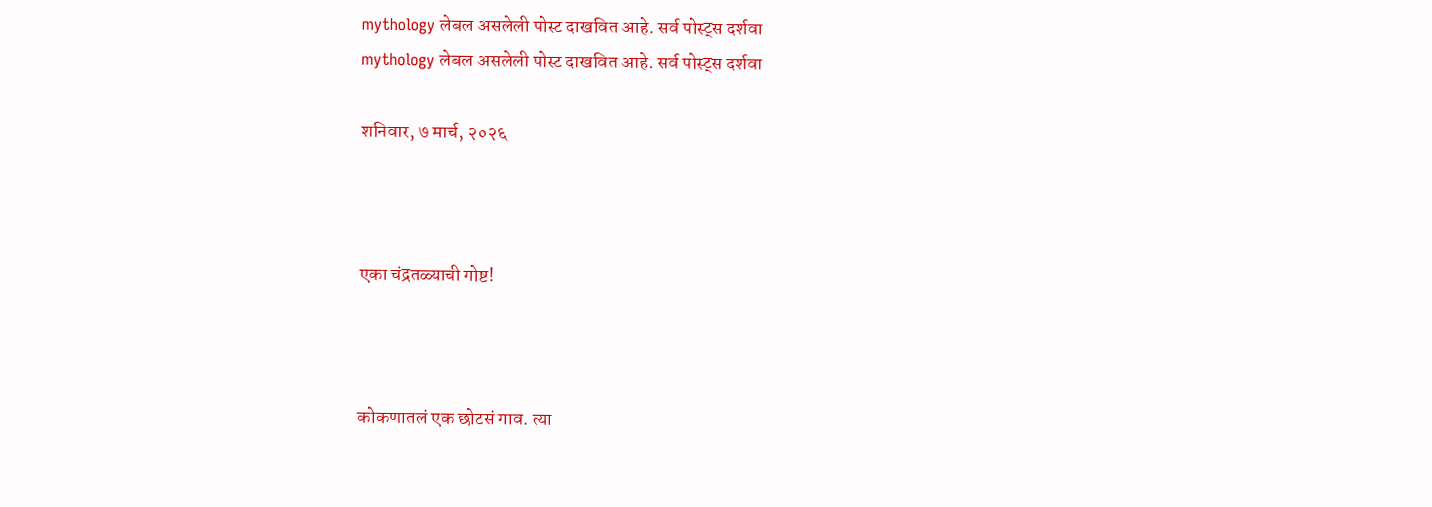mythology लेबल असलेली पोस्ट दाखवित आहे. सर्व पोस्ट्‍स दर्शवा
mythology लेबल असलेली पोस्ट दाखवित आहे. सर्व पोस्ट्‍स दर्शवा

शनिवार, ७ मार्च, २०२६



एका चंद्रतळ्याची गोष्ट!



कोकणातलं एक छोटसं गाव. त्या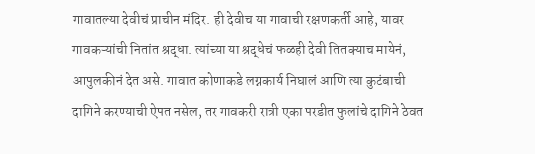गावातल्या देवीचं प्राचीन मंदिर. ही देवीच या गावाची रक्षणकर्ती आहे, यावर गावकऱ्यांची नितांत श्रद्धा. त्यांच्या या श्रद्धेचं फळही देवी तितक्याच मायेनं, आपुलकीनं देत असे. गावात कोणाकडे लग्नकार्य निघालं आणि त्या कुटंबाची दागिने करण्याची ऐपत नसेल, तर गावकरी रात्री एका परडीत फुलांचे दागिने ठेवत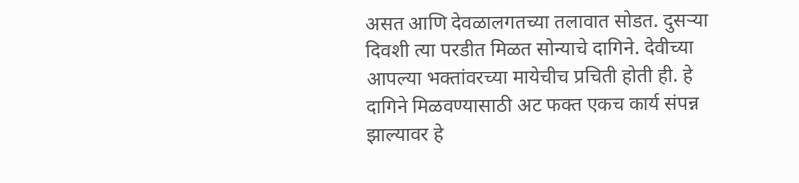असत आणि देवळालगतच्या तलावात सोडत. दुसऱ्या दिवशी त्या परडीत मिळत सोन्याचे दागिने. देवीच्या आपल्या भक्तांवरच्या मायेचीच प्रचिती होती ही. हे दागिने मिळवण्यासाठी अट फक्त एकच कार्य संपन्न झाल्यावर हे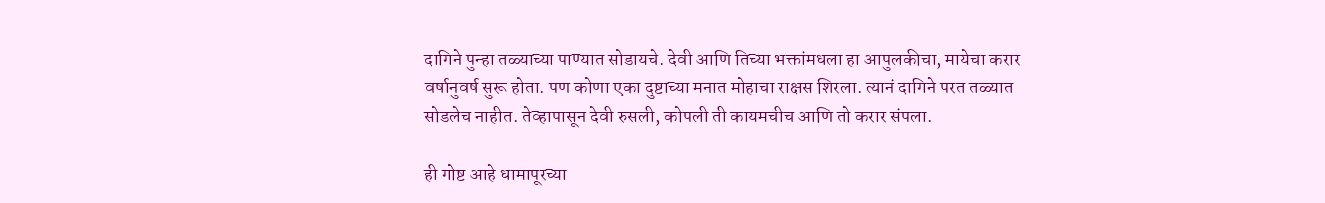दागिने पुन्हा तळ्याच्या पाण्यात सोडायचे. देवी आणि तिच्या भक्तांमधला हा आपुलकीचा, मायेचा करार वर्षानुवर्ष सुरू होता. पण कोणा एका दुष्टाच्या मनात मोहाचा राक्षस शिरला. त्यानं दागिने परत तळ्यात सोडलेच नाहीत. तेव्हापासून देवी रुसली, कोपली ती कायमचीच आणि तो करार संपला.

ही गोष्ट आहे धामापूरच्या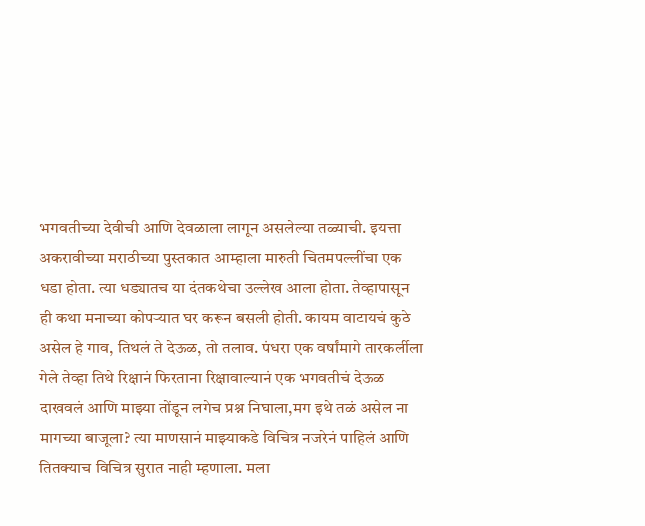भगवतीच्या देवीची आणि देवळाला लागून असलेल्या तळ्याची. इयत्ता अकरावीच्या मराठीच्या पुस्तकात आम्हाला मारुती चितमपल्लींचा एक धडा होता. त्या धड्यातच या दंतकथेचा उल्लेख आला होता. तेव्हापासून ही कथा मनाच्या कोपऱ्यात घर करून बसली होती. कायम वाटायचं कुठे असेल हे गाव, तिथलं ते देऊळ, तो तलाव. पंधरा एक वर्षांमागे तारकर्लीला गेले तेव्हा तिथे रिक्षानं फिरताना रिक्षावाल्यानं एक भगवतीचं देऊळ दाखवलं आणि माझ्या तोंडून लगेच प्रश्न निघाला,मग इथे तळं असेल ना मागच्या बाजूला? त्या माणसानं माझ्याकडे विचित्र नजरेनं पाहिलं आणि तितक्याच विचित्र सुरात नाही म्हणाला. मला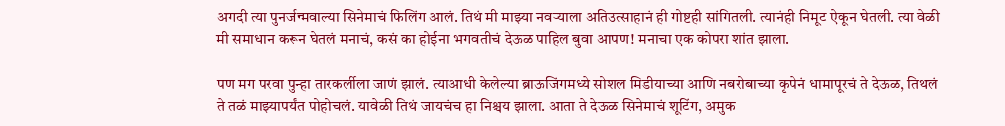अगदी त्या पुनर्जन्मवाल्या सिनेमाचं फिलिंग आलं. तिथं मी माझ्या नवऱ्याला अतिउत्साहानं ही गोष्टही सांगितली. त्यानंही निमूट ऐकून घेतली. त्या वेळी मी समाधान करून घेतलं मनाचं, कसं का होईना भगवतीचं देऊळ पाहिल बुवा आपण! मनाचा एक कोपरा शांत झाला.

पण मग परवा पुन्हा तारकर्लीला जाणं झालं. त्याआधी केलेल्या ब्राऊजिंगमध्ये सोशल मिडीयाच्या आणि नबरोबाच्या कृपेनं धामापूरचं ते देऊळ, तिथलं ते तळं माझ्यापर्यंत पोहोचलं. यावेळी तिथं जायचंच हा निश्चय झाला. आता ते देऊळ सिनेमाचं शूटिंग, अमुक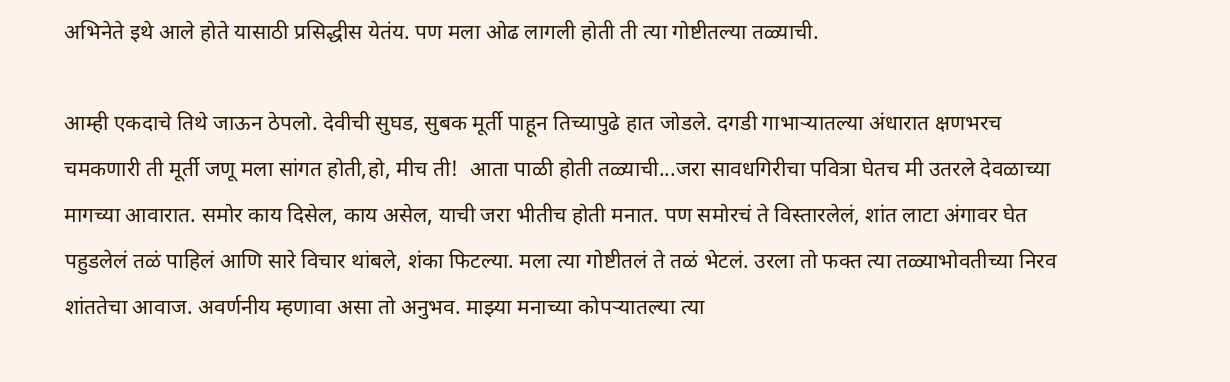अभिनेते इथे आले होते यासाठी प्रसिद्धीस येतंय. पण मला ओढ लागली होती ती त्या गोष्टीतल्या तळ्याची.

आम्ही एकदाचे तिथे जाऊन ठेपलो. देवीची सुघड, सुबक मूर्ती पाहून तिच्यापुढे हात जोडले. दगडी गाभाऱ्यातल्या अंधारात क्षणभरच चमकणारी ती मूर्ती जणू मला सांगत होती,हो, मीच ती!  आता पाळी होती तळ्याची...जरा सावधगिरीचा पवित्रा घेतच मी उतरले देवळाच्या मागच्या आवारात. समोर काय दिसेल, काय असेल, याची जरा भीतीच होती मनात. पण समोरचं ते विस्तारलेलं, शांत लाटा अंगावर घेत पहुडलेलं तळं पाहिलं आणि सारे विचार थांबले, शंका फिटल्या. मला त्या गोष्टीतलं ते तळं भेटलं. उरला तो फक्त त्या तळ्याभोवतीच्या निरव शांततेचा आवाज. अवर्णनीय म्हणावा असा तो अनुभव. माझ्या मनाच्या कोपऱ्यातल्या त्या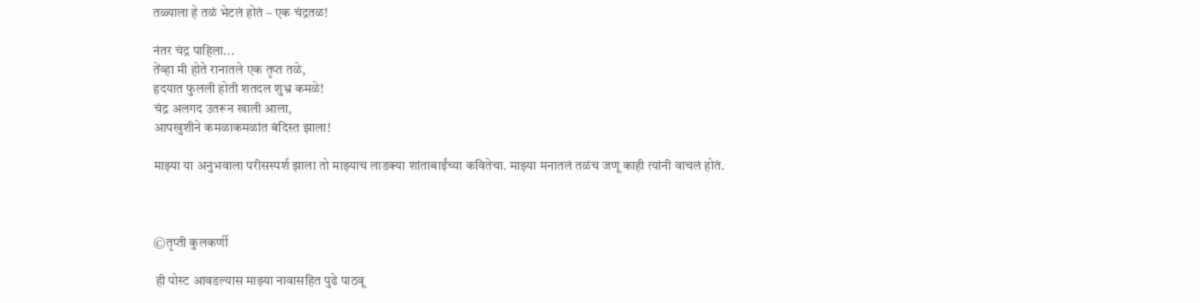तळ्याला हे तळं भेटलं होतं – एक चंद्रतळ!

नंतर चंद्र पाहिला...
तेंव्हा मी होते रानातले एक तृप्त तळे,
हृदयात फुलली होती शतदल शुभ्र कमळे!
चंद्र अलगद उतरून खाली आला,
आपखुशीने कमळाकमळांत बंदिस्त झाला!

माझ्या या अनुभवाला परीसस्पर्श झाला तो माझ्याच लाडक्या शांताबाईंच्या कवितेचा. माझ्या मनातलं तळंच जणू काही त्यांनी वाचलं होतं.



©तृप्ती कुलकर्णी

 ही पोस्ट आवडल्यास माझ्या नावासहित पुढे पाठवू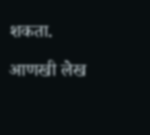शकता.

आणखी लेख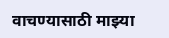वाचण्यासाठी माझ्या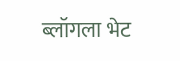ब्लॉगला भेट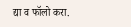द्या व फॉलो करा.